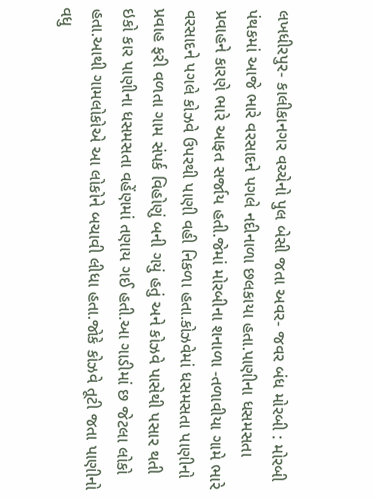લખધીરપુર- કાલીકાનગર વચ્ચેનો પુલ બેસી જતા અવર- જવર બંધ મોરબી : મોરબી પંથકમાં આજે ભારે વરસાદને પગલે નદીનાળા છલકાયા હતા.પાણીના ધસમસતા પ્રવાહને કારણે ભારે આફત સર્જાય હતી.જેમાં મોરબીના શનાળા -તળાવીયા ગામે ભારે વરસાદને પગલે કોઝવે ઉપરથી પાણી વહી નિકળા હતા.કોઝવેમાં ધસમસતા પાણીનો પ્રવાહ ફરી વળતા ગામ સંપર્ક વિહોણું બની ગયું હતું અને કોઝવે પાસેથી પસાર થતી ઇકો કાર પાણીના ધસમસતા વહેંણમાં તણાય ગઈ હતી.આ ગાડીમાં છ જેટલા લોકો હતા.આથી ગામલોકોએ આ લોકોને બચાવી લીધા હતા.જોકે કોઝવે તૂટી જતા પાણીનો વધુ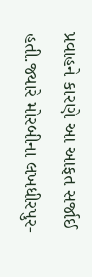પ્રવાહને કારણે આ આફત સર્જાઈ હતી.જ્યારે મોરબીના લખધીરપુર-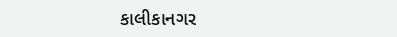કાલીકાનગર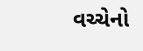વચ્ચેનો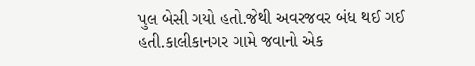પુલ બેસી ગયો હતો.જેથી અવરજવર બંધ થઈ ગઈ હતી.કાલીકાનગર ગામે જવાનો એક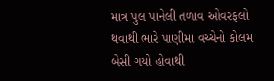માત્ર પુલ પાનેલી તળાવ ઓવરફલો થવાથી ભારે પાણીમા વચ્ચેનો કોલમ બેસી ગયો હોવાથી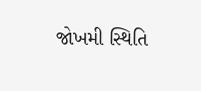જોખમી સ્થિતિ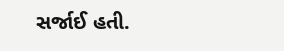સર્જાઈ હતી.